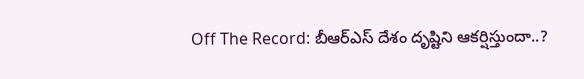Off The Record: బీఆర్ఎస్ దేశం దృష్టిని ఆకర్షిస్తుందా..?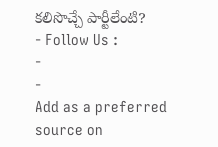కలిసొచ్చే పార్టీలేంటి?
- Follow Us :
-
-
Add as a preferred
source on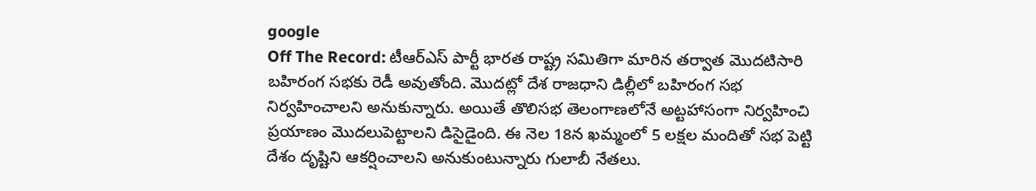google
Off The Record: టీఆర్ఎస్ పార్టీ భారత రాష్ట్ర సమితిగా మారిన తర్వాత మొదటిసారి బహిరంగ సభకు రెడీ అవుతోంది. మొదట్లో దేశ రాజధాని డిల్లీలో బహిరంగ సభ నిర్వహించాలని అనుకున్నారు. అయితే తొలిసభ తెలంగాణలోనే అట్టహాసంగా నిర్వహించి ప్రయాణం మొదలుపెట్టాలని డిసైడైంది. ఈ నెల 18న ఖమ్మంలో 5 లక్షల మందితో సభ పెట్టి దేశం దృష్టిని ఆకర్షించాలని అనుకుంటున్నారు గులాబీ నేతలు.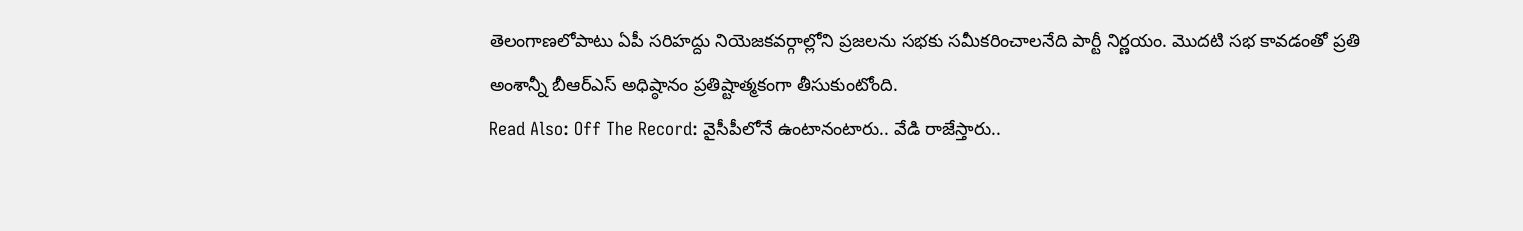తెలంగాణలోపాటు ఏపీ సరిహద్దు నియెజకవర్గాల్లోని ప్రజలను సభకు సమీకరించాలనేది పార్టీ నిర్ణయం. మొదటి సభ కావడంతో ప్రతి అంశాన్నీ బీఆర్ఎస్ అధిష్ఠానం ప్రతిష్టాత్మకంగా తీసుకుంటోంది.
Read Also: Off The Record: వైసీపీలోనే ఉంటానంటారు.. వేడి రాజేస్తారు..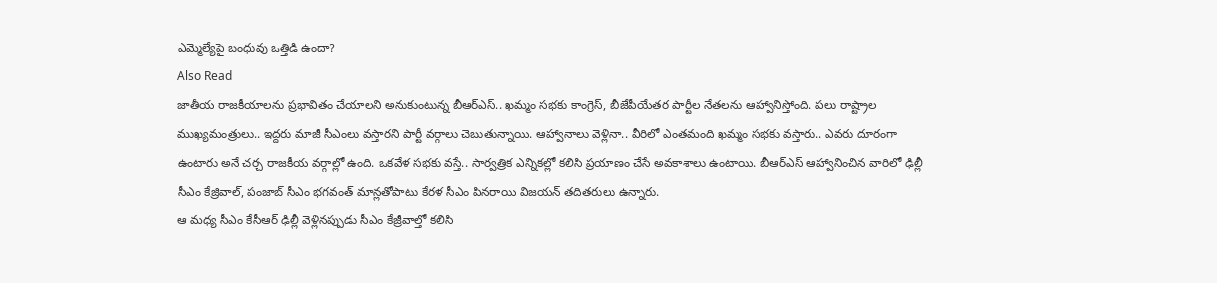ఎమ్మెల్యేపై బంధువు ఒత్తిడి ఉందా?
Also Read
జాతీయ రాజకీయాలను ప్రభావితం చేయాలని అనుకుంటున్న బీఆర్ఎస్.. ఖమ్మం సభకు కాంగ్రెస్, బీజేపీయేతర పార్టీల నేతలను ఆహ్వానిస్తోంది. పలు రాష్ట్రాల ముఖ్యమంత్రులు.. ఇద్దరు మాజీ సీఎంలు వస్తారని పార్టీ వర్గాలు చెబుతున్నాయి. ఆహ్వానాలు వెళ్లినా.. వీరిలో ఎంతమంది ఖమ్మం సభకు వస్తారు.. ఎవరు దూరంగా ఉంటారు అనే చర్చ రాజకీయ వర్గాల్లో ఉంది. ఒకవేళ సభకు వస్తే.. సార్వత్రిక ఎన్నికల్లో కలిసి ప్రయాణం చేసే అవకాశాలు ఉంటాయి. బీఆర్ఎస్ ఆహ్వానించిన వారిలో ఢిల్లీ సీఎం కేజ్రివాల్, పంజాబ్ సీఎం భగవంత్ మాన్లతోపాటు కేరళ సీఎం పినరాయి విజయన్ తదితరులు ఉన్నారు.
ఆ మధ్య సీఎం కేసీఆర్ ఢిల్లీ వెళ్లినప్పుడు సీఎం కేజ్రీవాల్తో కలిసి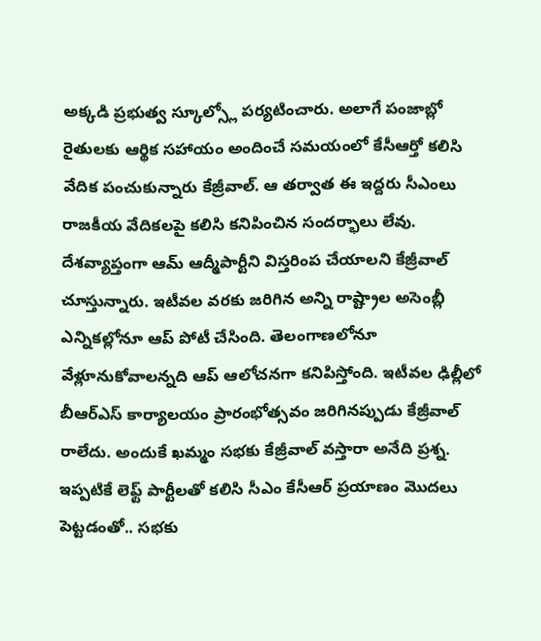అక్కడి ప్రభుత్వ స్కూల్స్లో పర్యటించారు. అలాగే పంజాబ్లో రైతులకు ఆర్థిక సహాయం అందించే సమయంలో కేసీఆర్తో కలిసి వేదిక పంచుకున్నారు కేజ్రీవాల్. ఆ తర్వాత ఈ ఇద్దరు సీఎంలు రాజకీయ వేదికలపై కలిసి కనిపించిన సందర్భాలు లేవు. దేశవ్యాప్తంగా ఆమ్ ఆద్మీపార్టీని విస్తరింప చేయాలని కేజ్రీవాల్ చూస్తున్నారు. ఇటీవల వరకు జరిగిన అన్ని రాష్ట్రాల అసెంబ్లీ ఎన్నికల్లోనూ ఆప్ పోటీ చేసింది. తెలంగాణలోనూ వేళ్లూనుకోవాలన్నది ఆప్ ఆలోచనగా కనిపిస్తోంది. ఇటీవల ఢిల్లీలో బీఆర్ఎస్ కార్యాలయం ప్రారంభోత్సవం జరిగినప్పుడు కేజ్రీవాల్ రాలేదు. అందుకే ఖమ్మం సభకు కేజ్రీవాల్ వస్తారా అనేది ప్రశ్న.
ఇప్పటికే లెఫ్ట్ పార్టీలతో కలిసి సీఎం కేసీఆర్ ప్రయాణం మొదలు పెట్టడంతో.. సభకు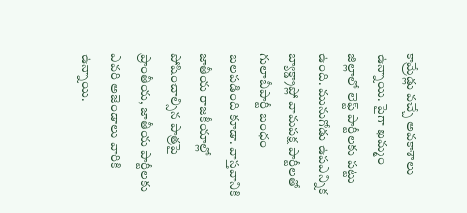కామ్రేడ్లు వచ్చే అవకాశాలు ఉన్నాయి. పైగా ఖమ్మం జిల్లాలో లెఫ్ట్ పార్టీలకు పట్టు ఉంది. మునుగోడు ఉపఎన్నిక బ్యాక్డ్రాప్లో వామపక్ష పార్టీలతో గులాబీపార్టీ బంధం బలపడింది కూడా. వాస్తవానికి జాతీయ రాజకీయాల్లో పోషించాల్సిన పాత్రపై ప్రాంతీయ, జాతీయ పార్టీలకు ఎవరి అజెండాలు వారికి ఉన్నాయి.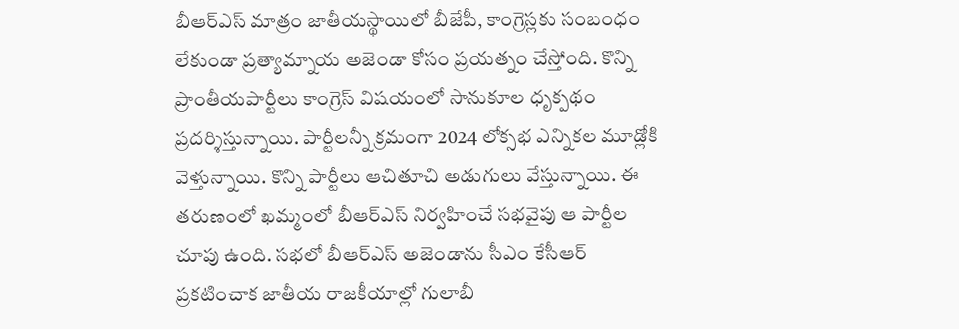బీఆర్ఎస్ మాత్రం జాతీయస్థాయిలో బీజేపీ, కాంగ్రెస్లకు సంబంధం లేకుండా ప్రత్యామ్నాయ అజెండా కోసం ప్రయత్నం చేస్తోంది. కొన్ని ప్రాంతీయపార్టీలు కాంగ్రెస్ విషయంలో సానుకూల ధృక్పథం ప్రదర్శిస్తున్నాయి. పార్టీలన్నీ క్రమంగా 2024 లోక్సభ ఎన్నికల మూడ్లోకి వెళ్తున్నాయి. కొన్ని పార్టీలు ఆచితూచి అడుగులు వేస్తున్నాయి. ఈ తరుణంలో ఖమ్మంలో బీఆర్ఎస్ నిర్వహించే సభవైపు ఆ పార్టీల చూపు ఉంది. సభలో బీఆర్ఎస్ అజెండాను సీఎం కేసీఆర్ ప్రకటించాక జాతీయ రాజకీయాల్లో గులాబీ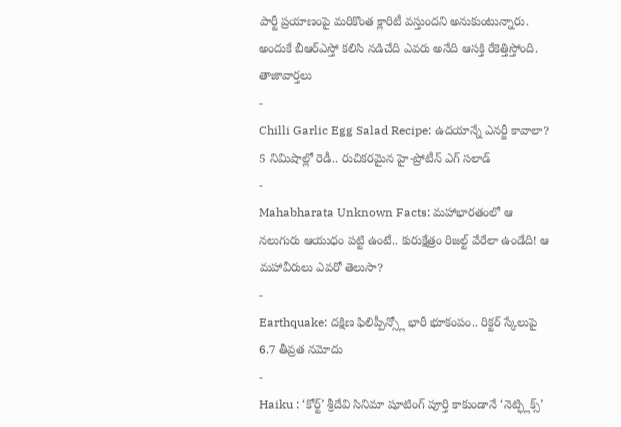పార్టీ ప్రయాణంపై మరికొంత క్లారిటీ వస్తుందని అనుకుంటున్నారు. అందుకే బీఆర్ఎస్తో కలిసి నడిచేది ఎవరు అనేది ఆసక్తి రేకెత్తిస్తోంది.
తాజావార్తలు
-
Chilli Garlic Egg Salad Recipe: ఉదయాన్నే ఎనర్జీ కావాలా? 5 నిమిషాల్లో రెడీ.. రుచికరమైన హై-ప్రోటీన్ ఎగ్ సలాడ్
-
Mahabharata Unknown Facts: మహాభారతంలో ఆ నలుగురు ఆయుధం పట్టి ఉంటే.. కురుక్షేత్రం రిజల్ట్ వేరేలా ఉండేది! ఆ మహావీరులు ఎవరో తెలుసా?
-
Earthquake: దక్షిణ ఫిలిప్పీన్స్లో భారీ భూకంపం.. రిక్టర్ స్కేలుపై 6.7 తీవ్రత నమోదు
-
Haiku : ‘కోర్ట్’ శ్రీదేవి సినిమా షూటింగ్ పూర్తి కాకుండానే ‘నెట్ఫ్లిక్స్’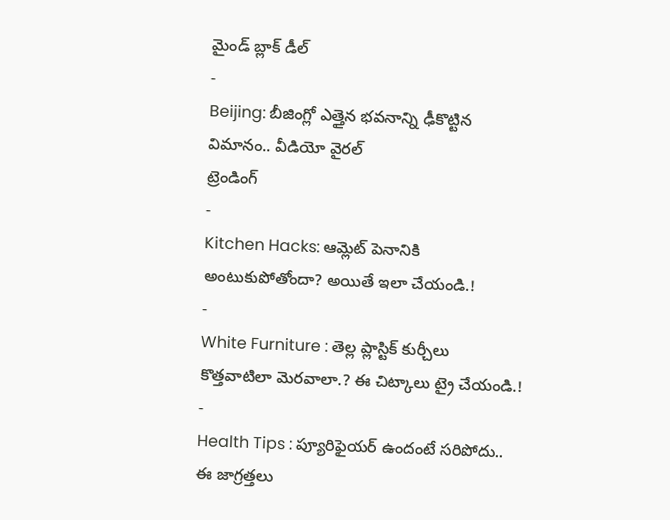మైండ్ బ్లాక్ డీల్
-
Beijing: బీజింగ్లో ఎత్తైన భవనాన్ని ఢీకొట్టిన విమానం.. వీడియో వైరల్
ట్రెండింగ్
-
Kitchen Hacks: ఆమ్లెట్ పెనానికి అంటుకుపోతోందా? అయితే ఇలా చేయండి.!
-
White Furniture : తెల్ల ప్లాస్టిక్ కుర్చీలు కొత్తవాటిలా మెరవాలా.? ఈ చిట్కాలు ట్రై చేయండి.!
-
Health Tips : ప్యూరిఫైయర్ ఉందంటే సరిపోదు.. ఈ జాగ్రత్తలు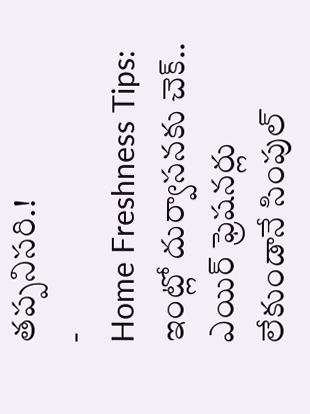తప్పనిసరి.!
-
Home Freshness Tips: ఇంట్లో దుర్వాసనకు చెక్.. ఎయిర్ ఫ్రెషనర్లు లేకుండానే సింపుల్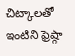చిట్కాలతో ఇంటిని ఫ్రెష్గా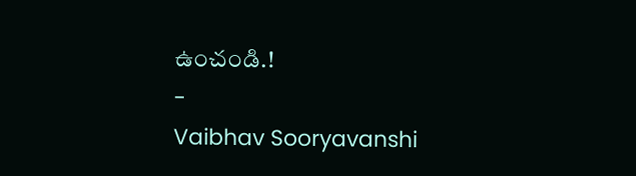ఉంచండి.!
-
Vaibhav Sooryavanshi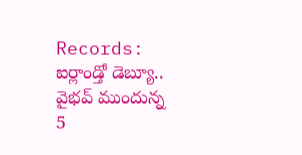Records: ఐర్లాండ్తో డెబ్యూ.. వైభవ్ ముందున్న 5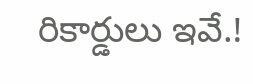రికార్డులు ఇవే.!